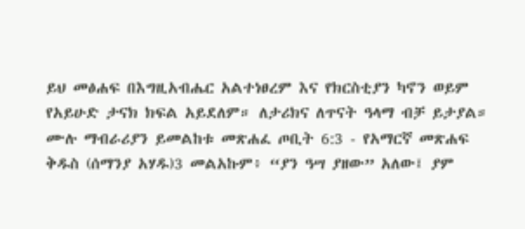ይህ መፅሐፍ በእግዚአብሔር አልተነፀረም እና የክርስቲያን ካኖን ወይም የአይሁድ ታናክ ክፍል አይደለም። ለታሪክና ለጥናት ዓላማ ብቻ ይታያል። ሙሉ ማብራሪያን ይመልከቱ መጽሐፈ ጦቢት 6:3 - የአማርኛ መጽሐፍ ቅዱስ (ሰማንያ አሃዱ)3 መልአኩም፥ “ያን ዓሣ ያዘው” አለው፤ ያም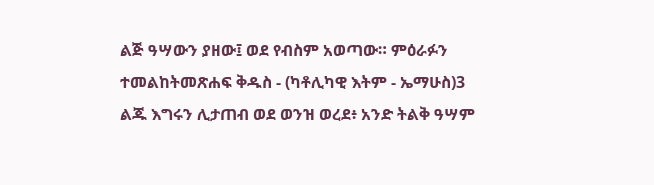ልጅ ዓሣውን ያዘው፤ ወደ የብስም አወጣው። ምዕራፉን ተመልከትመጽሐፍ ቅዱስ - (ካቶሊካዊ እትም - ኤማሁስ)3 ልጁ እግሩን ሊታጠብ ወደ ወንዝ ወረደ፥ አንድ ትልቅ ዓሣም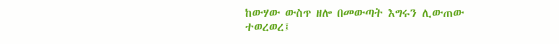ከውሃው ውስጥ ዘሎ በመውጣት እግሩን ሊውጠው ተወረወረ፤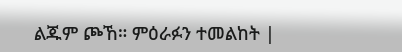ልጁም ጮኸ። ምዕራፉን ተመልከት |